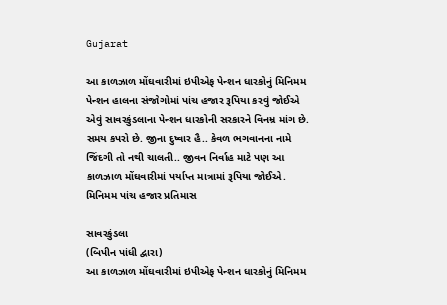Gujarat

આ કાળઝાળ મોંઘવારીમાં ઇપીએફ પેન્શન ધારકોનું મિનિમમ પેન્શન હાલના સંજોગોમાં પાંચ હજાર રૂપિયા કરવું જોઈએ એવું સાવરકુંડલાના પેન્શન ધારકોની સરકારને વિનમ્ર માંગ છે. સમય કપરો છે. જીના દુષ્વાર હૈ.. કેવળ ભગવાનના નામે જિંદગી તો નથી ચાલતી.. જીવન નિર્વાહ માટે પણ આ કાળઝાળ મોંઘવારીમાં પર્યાપ્ત માત્રામાં રૂપિયા જોઈએ. મિનિમમ પાંચ હજાર પ્રતિમાસ

સાવરકુંડલા
(બિપીન પાંધી દ્વારા)
આ કાળઝાળ મોંઘવારીમાં ઇપીએફ પેન્શન ધારકોનું મિનિમમ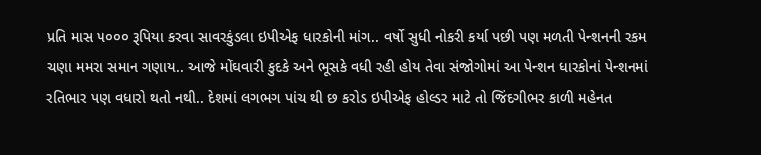પ્રતિ માસ ૫૦૦૦ રૂપિયા કરવા સાવરકુંડલા ઇપીએફ ધારકોની માંગ.. વર્ષો સુધી નોકરી કર્યા પછી પણ મળતી પેન્શનની રકમ ચણા મમરા સમાન ગણાય.. આજે મોંઘવારી કુદકે અને ભૂસકે વધી રહી હોય તેવા સંજોગોમાં આ પેન્શન ધારકોનાં પેન્શનમાં રતિભાર પણ વધારો થતો નથી.. દેશમાં લગભગ પાંચ થી છ કરોડ ઇપીએફ હોલ્ડર માટે તો જિંદગીભર કાળી મહેનત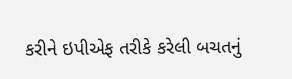કરીને ઇપીએફ તરીકે કરેલી બચતનું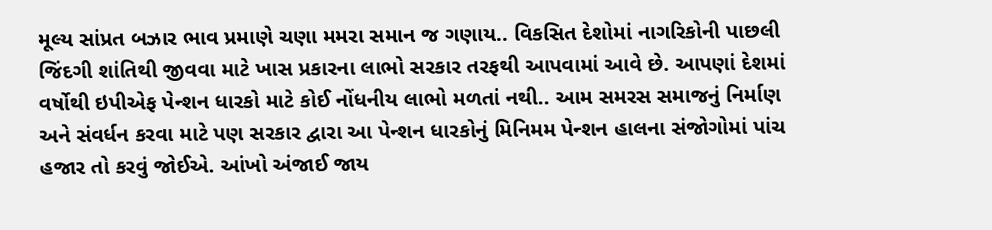મૂલ્ય સાંપ્રત બઝાર ભાવ પ્રમાણે ચણા મમરા સમાન જ ગણાય.. વિકસિત દેશોમાં નાગરિકોની પાછલી જિંદગી શાંતિથી જીવવા માટે ખાસ પ્રકારના લાભો સરકાર તરફથી આપવામાં આવે છે. આપણાં દેશમાં વર્ષોથી ઇપીએફ પેન્શન ધારકો માટે કોઈ નોંધનીય લાભો મળતાં નથી.. આમ સમરસ સમાજનું નિર્માણ અને સંવર્ધન કરવા માટે પણ સરકાર દ્વારા આ પેન્શન ધારકોનું મિનિમમ પેન્શન હાલના સંજોગોમાં પાંચ હજાર તો કરવું જોઈએ. આંખો અંજાઈ જાય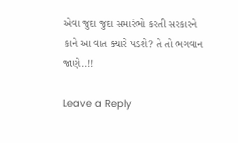એવા જુદા જુદા સમારંભો કરતી સરકારને કાને આ વાત ક્યારે પડશે? તે તો ભગવાન જાણે..!!

Leave a Reply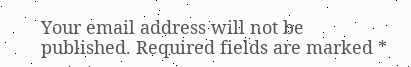Your email address will not be published. Required fields are marked *